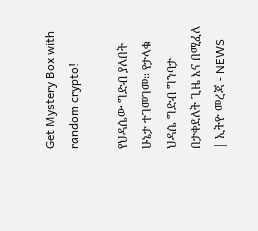Get Mystery Box with random crypto!

የህዳሴው ግድብ ያለበት ሁኔታ ተገመገመ። የታላቁ ህዳሴ ግድብ ግንባታ በታቀደለት ጊዜ እና በሚፈለ | ኢትዮ መረጃ - NEWS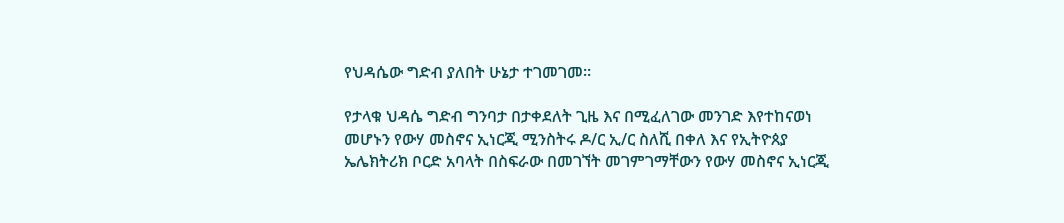የህዳሴው ግድብ ያለበት ሁኔታ ተገመገመ።

የታላቁ ህዳሴ ግድብ ግንባታ በታቀደለት ጊዜ እና በሚፈለገው መንገድ እየተከናወነ መሆኑን የውሃ መስኖና ኢነርጂ ሚንስትሩ ዶ/ር ኢ/ር ስለሺ በቀለ እና የኢትዮጰያ ኤሌክትሪክ ቦርድ አባላት በስፍራው በመገኘት መገምገማቸውን የውሃ መስኖና ኢነርጂ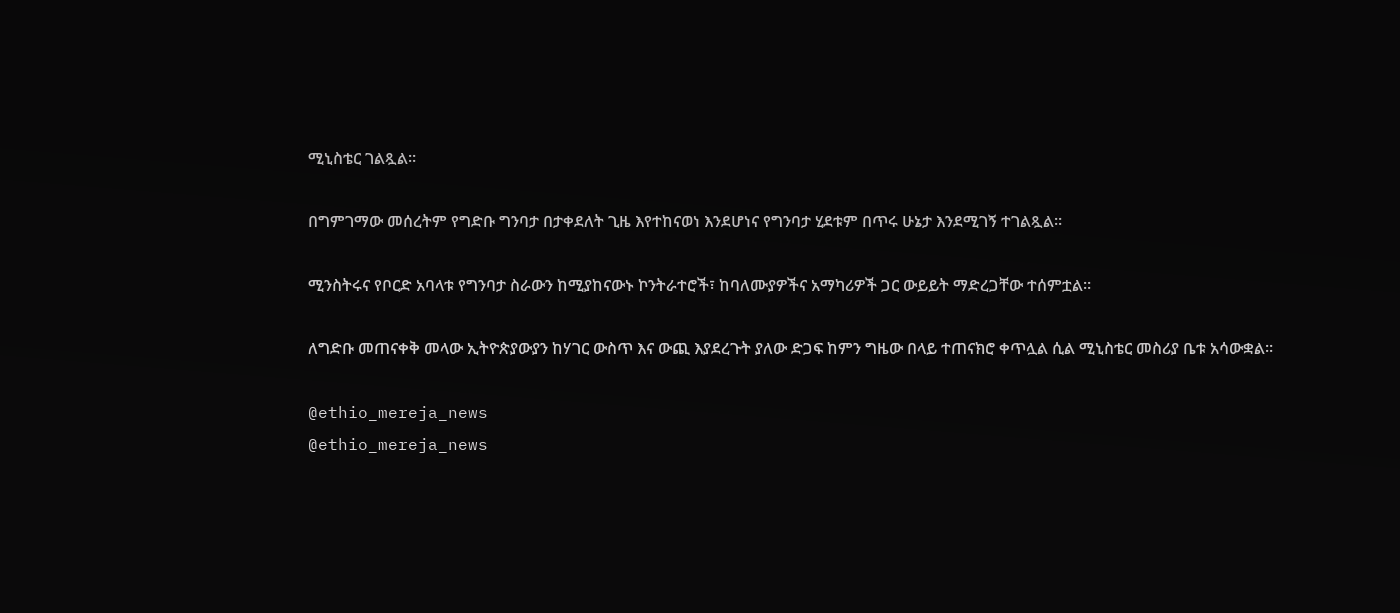ሚኒስቴር ገልጿል።

በግምገማው መሰረትም የግድቡ ግንባታ በታቀደለት ጊዜ እየተከናወነ እንደሆነና የግንባታ ሂደቱም በጥሩ ሁኔታ እንደሚገኝ ተገልጿል።

ሚንስትሩና የቦርድ አባላቱ የግንባታ ስራውን ከሚያከናውኑ ኮንትራተሮች፣ ከባለሙያዎችና አማካሪዎች ጋር ውይይት ማድረጋቸው ተሰምቷል።

ለግድቡ መጠናቀቅ መላው ኢትዮጵያውያን ከሃገር ውስጥ እና ውጪ እያደረጉት ያለው ድጋፍ ከምን ግዜው በላይ ተጠናክሮ ቀጥሏል ሲል ሚኒስቴር መስሪያ ቤቱ አሳውቋል።

@ethio_mereja_news
@ethio_mereja_news